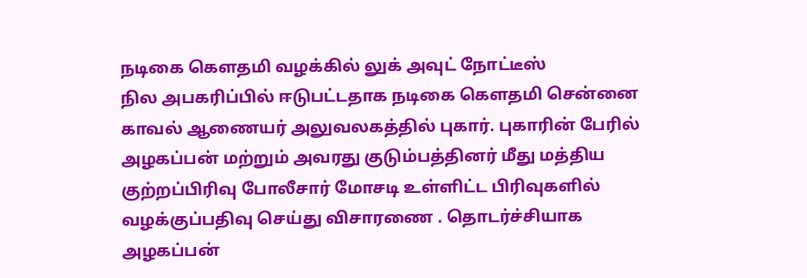நடிகை கௌதமி வழக்கில் லுக் அவுட் நோட்டீஸ்
நில அபகரிப்பில் ஈடுபட்டதாக நடிகை கௌதமி சென்னை காவல் ஆணையர் அலுவலகத்தில் புகார். புகாரின் பேரில் அழகப்பன் மற்றும் அவரது குடும்பத்தினர் மீது மத்திய குற்றப்பிரிவு போலீசார் மோசடி உள்ளிட்ட பிரிவுகளில் வழக்குப்பதிவு செய்து விசாரணை . தொடர்ச்சியாக அழகப்பன்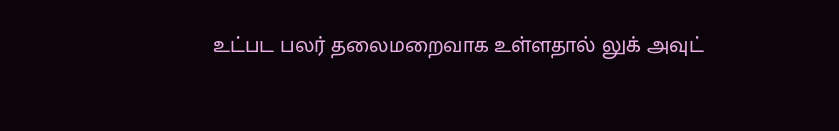உட்பட பலர் தலைமறைவாக உள்ளதால் லுக் அவுட்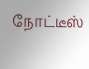நோட்டீஸ்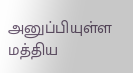அனுப்பியுள்ள மத்திய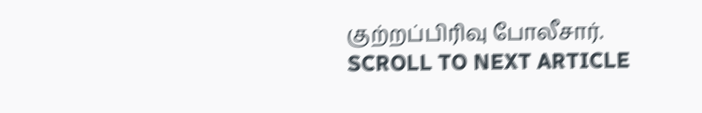குற்றப்பிரிவு போலீசார்.
SCROLL TO NEXT ARTICLE